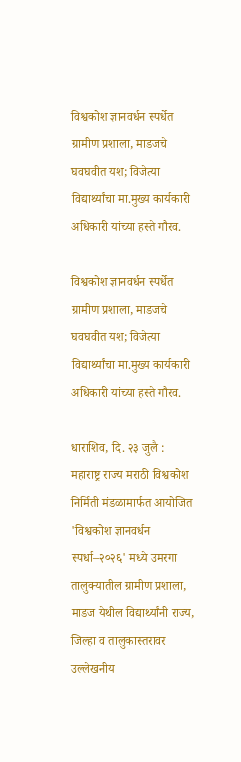विश्वकोश ज्ञानवर्धन स्पर्धेत ग्रामीण प्रशाला, माडजचे घवघवीत यश; विजेत्या विद्यार्थ्यांचा मा.मुख्य कार्यकारी अधिकारी यांच्या हस्ते गौरव.

विश्वकोश ज्ञानवर्धन स्पर्धेत ग्रामीण प्रशाला, माडजचे घवघवीत यश; विजेत्या विद्यार्थ्यांचा मा.मुख्य कार्यकारी अधिकारी यांच्या हस्ते गौरव.

धाराशिव, दि. २३ जुलै : महाराष्ट्र राज्य मराठी विश्वकोश निर्मिती मंडळामार्फत आयोजित 'विश्वकोश ज्ञानवर्धन स्पर्धा–२०२६' मध्ये उमरगा तालुक्यातील ग्रामीण प्रशाला, माडज येथील विद्यार्थ्यांनी राज्य, जिल्हा व तालुकास्तरावर उल्लेखनीय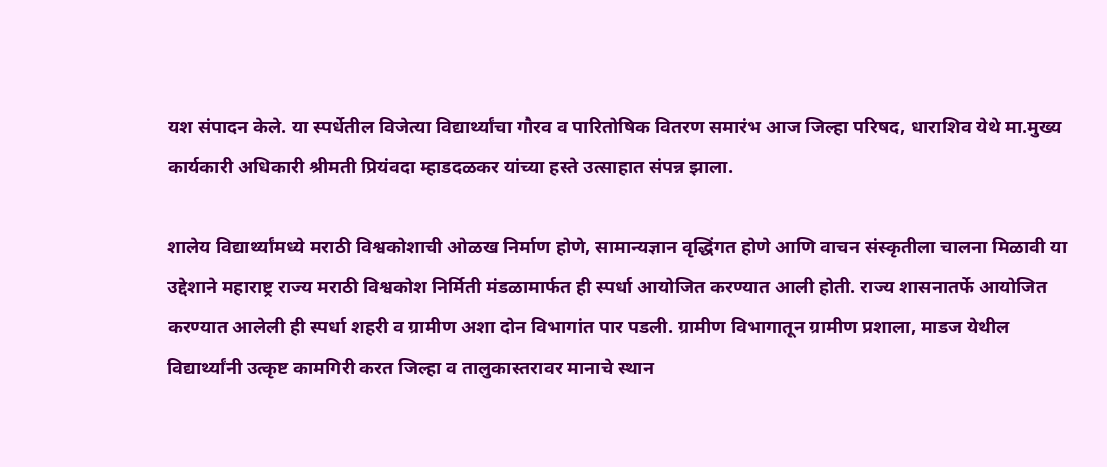यश संपादन केले. या स्पर्धेतील विजेत्या विद्यार्थ्यांचा गौरव व पारितोषिक वितरण समारंभ आज जिल्हा परिषद, धाराशिव येथे मा.मुख्य कार्यकारी अधिकारी श्रीमती प्रियंवदा म्हाडदळकर यांच्या हस्ते उत्साहात संपन्न झाला.

शालेय विद्यार्थ्यांमध्ये मराठी विश्वकोशाची ओळख निर्माण होणे, सामान्यज्ञान वृद्धिंगत होणे आणि वाचन संस्कृतीला चालना मिळावी या उद्देशाने महाराष्ट्र राज्य मराठी विश्वकोश निर्मिती मंडळामार्फत ही स्पर्धा आयोजित करण्यात आली होती. राज्य शासनातर्फे आयोजित करण्यात आलेली ही स्पर्धा शहरी व ग्रामीण अशा दोन विभागांत पार पडली. ग्रामीण विभागातून ग्रामीण प्रशाला, माडज येथील विद्यार्थ्यांनी उत्कृष्ट कामगिरी करत जिल्हा व तालुकास्तरावर मानाचे स्थान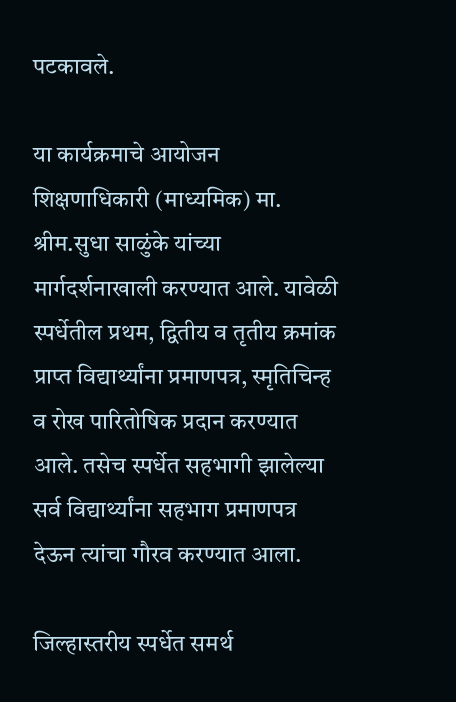पटकावले.

या कार्यक्रमाचे आयोजन शिक्षणाधिकारी (माध्यमिक) मा. श्रीम.सुधा साळुंके यांच्या मार्गदर्शनाखाली करण्यात आले. यावेळी स्पर्धेतील प्रथम, द्वितीय व तृतीय क्रमांक प्राप्त विद्यार्थ्यांना प्रमाणपत्र, स्मृतिचिन्ह व रोख पारितोषिक प्रदान करण्यात आले. तसेच स्पर्धेत सहभागी झालेल्या सर्व विद्यार्थ्यांना सहभाग प्रमाणपत्र देऊन त्यांचा गौरव करण्यात आला.

जिल्हास्तरीय स्पर्धेत समर्थ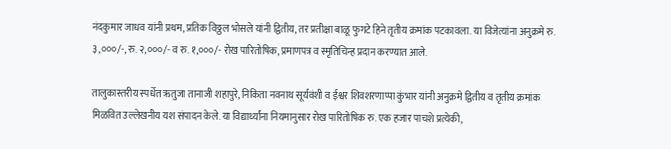नंदकुमार जाधव यांनी प्रथम, प्रतिक विठ्ठल भोसले यांनी द्वितीय, तर प्रतीक्षा बाळू फुगटे हिने तृतीय क्रमांक पटकावला. या विजेत्यांना अनुक्रमे रु. ३,०००/-, रु. २,०००/- व रु. १,०००/- रोख पारितोषिक, प्रमाणपत्र व स्मृतिचिन्ह प्रदान करण्यात आले.

तालुकास्तरीय स्पर्धेत ऋतुजा तानाजी शहापुरे, निकिता नवनाथ सूर्यवंशी व ईश्वर शिवशरणाप्पा कुंभार यांनी अनुक्रमे द्वितीय व तृतीय क्रमांक मिळवित उल्लेखनीय यश संपादन केले. या विद्यार्थ्यांना नियमानुसार रोख पारितोषिक रु. एक हजार पाचशे प्रत्येकी,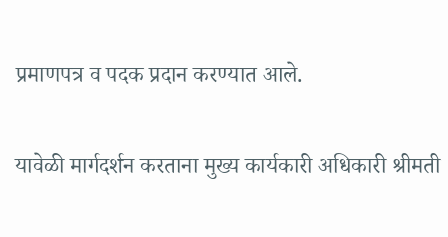प्रमाणपत्र व पदक प्रदान करण्यात आले.

यावेळी मार्गदर्शन करताना मुख्य कार्यकारी अधिकारी श्रीमती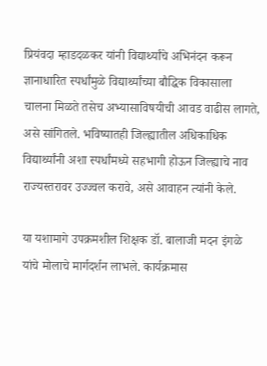प्रियंवदा म्हाडदळकर यांनी विद्यार्थ्यांचे अभिनंदन करून ज्ञानाधारित स्पर्धांमुळे विद्यार्थ्यांच्या बौद्धिक विकासाला चालना मिळते तसेच अभ्यासाविषयीची आवड वाढीस लागते, असे सांगितले. भविष्यातही जिल्ह्यातील अधिकाधिक विद्यार्थ्यांनी अशा स्पर्धांमध्ये सहभागी होऊन जिल्ह्याचे नाव राज्यस्तरावर उज्ज्वल करावे, असे आवाहन त्यांनी केले.

या यशामागे उपक्रमशील शिक्षक डॉ. बालाजी मदन इंगळे यांचे मोलाचे मार्गदर्शन लाभले. कार्यक्रमास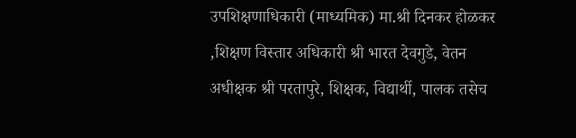उपशिक्षणाधिकारी (माध्यमिक) मा.श्री दिनकर होळकर ,शिक्षण विस्तार अधिकारी श्री भारत देवगुडे, वेतन अधीक्षक श्री परतापुरे, शिक्षक, विद्यार्थी, पालक तसेच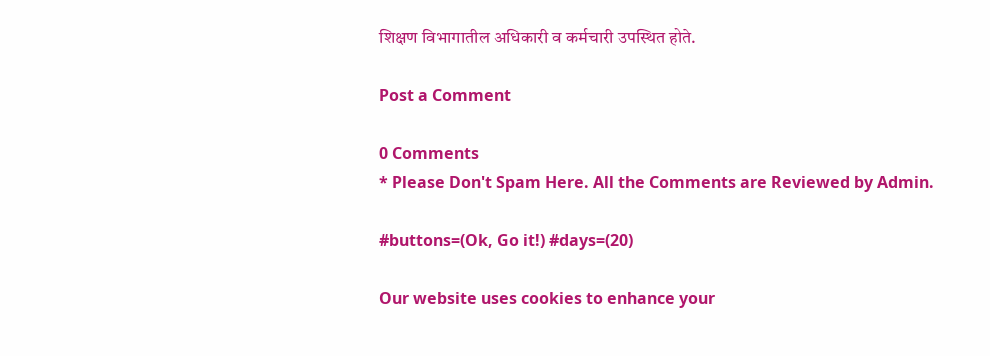शिक्षण विभागातील अधिकारी व कर्मचारी उपस्थित होते.

Post a Comment

0 Comments
* Please Don't Spam Here. All the Comments are Reviewed by Admin.

#buttons=(Ok, Go it!) #days=(20)

Our website uses cookies to enhance your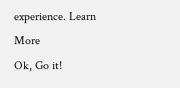experience. Learn More
Ok, Go it!